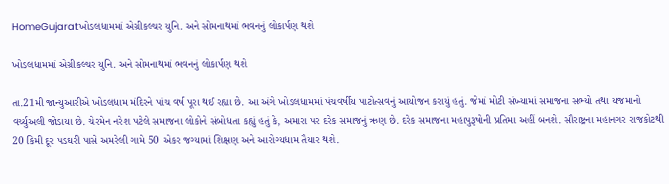HomeGujaratખોડલધામમાં એગ્રીકલ્ચર યુનિ. અને સોમનાથમાં ભવનનું લોકાર્પણ થશે

ખોડલધામમાં એગ્રીકલ્ચર યુનિ. અને સોમનાથમાં ભવનનું લોકાર્પણ થશે

તા.21મી જાન્યુઆરીએ ખોડલધામ મંદિરને પાંચ વર્ષ પૂરા થઈ રહ્યા છે. આ અંગે ખોડલધામમાં પંચવર્ષીય પાટોત્સવનું આયોજન કરાયું હતું. જેમાં મોટી સંખ્યામાં સમાજના સભ્યો તથા યજમાનો વર્ચ્યુઅલી જોડાયા છે. ચેરમેન નરેશ પટેલે સમાજના લોકોને સંબોધતા કહ્યું હતું કે, અમારા પર દરેક સમાજનું ઋણ છે. દરેક સમાજના મહાપુરૂષોની પ્રતિમા અહીં બનશે. સૌરાષ્ટ્રના મહાનગર રાજકોટથી 20 કિમી દૂર પડઘરી પાસે અમરેલી ગામે 50 એકર જગ્યામાં શિક્ષણ અને આરોગ્યધામ તૈયાર થશે.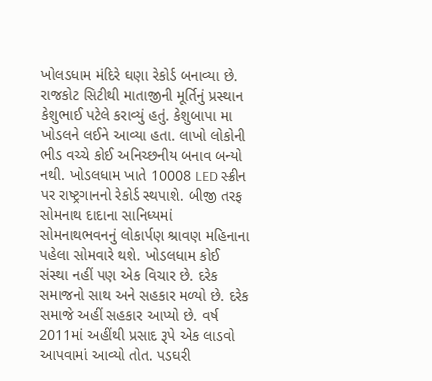ખોલડધામ મંદિરે ઘણા રેકોર્ડ બનાવ્યા છે. રાજકોટ સિટીથી માતાજીની મૂર્તિનું પ્રસ્થાન કેશુભાઈ પટેલે કરાવ્યું હતું. કેશુબાપા મા ખોડલને લઈને આવ્યા હતા. લાખો લોકોની ભીડ વચ્ચે કોઈ અનિચ્છનીય બનાવ બન્યો નથી. ખોડલધામ ખાતે 10008 LED સ્ક્રીન પર રાષ્ટ્રગાનનો રેકોર્ડ સ્થપાશે. બીજી તરફ સોમનાથ દાદાના સાનિધ્યમાં સોમનાથભવનનું લોકાર્પણ શ્રાવણ મહિનાના પહેલા સોમવારે થશે. ખોડલધામ કોઈ સંસ્થા નહીં પણ એક વિચાર છે. દરેક સમાજનો સાથ અને સહકાર મળ્યો છે. દરેક સમાજે અહીં સહકાર આપ્યો છે. વર્ષ 2011માં અહીંથી પ્રસાદ રૂપે એક લાડવો આપવામાં આવ્યો તોત. પડઘરી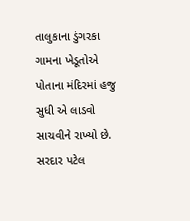તાલુકાના ડુંગરકા ગામના ખેડૂતોએ પોતાના મંદિરમાં હજુ સુધી એ લાડવો સાચવીને રાખ્યો છે. સરદાર પટેલ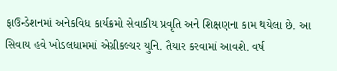ફાઉન્ડેશનમાં અનેકવિધ કાર્યક્રમો સેવાકીય પ્રવૃતિ અને શિક્ષણના કામ થયેલા છે. આ સિવાય હવે ખોડલધામમાં એગ્રીકલ્ચર યુનિ. તૈયાર કરવામાં આવશે. વર્ષ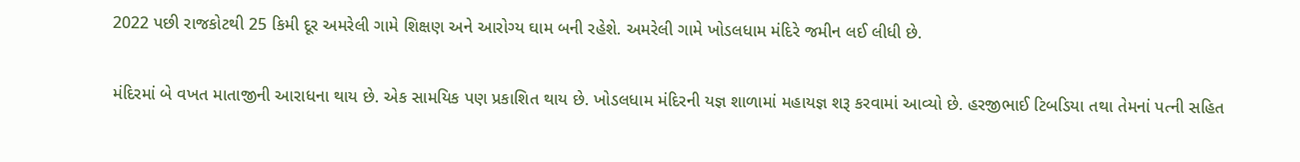2022 પછી રાજકોટથી 25 કિમી દૂર અમરેલી ગામે શિક્ષણ અને આરોગ્ય ઘામ બની રહેશે. અમરેલી ગામે ખોડલધામ મંદિરે જમીન લઈ લીધી છે.

મંદિરમાં બે વખત માતાજીની આરાધના થાય છે. એક સામયિક પણ પ્રકાશિત થાય છે. ખોડલધામ મંદિરની યજ્ઞ શાળામાં મહાયજ્ઞ શરૂ કરવામાં આવ્યો છે. હરજીભાઈ ટિબડિયા તથા તેમનાં પત્ની સહિત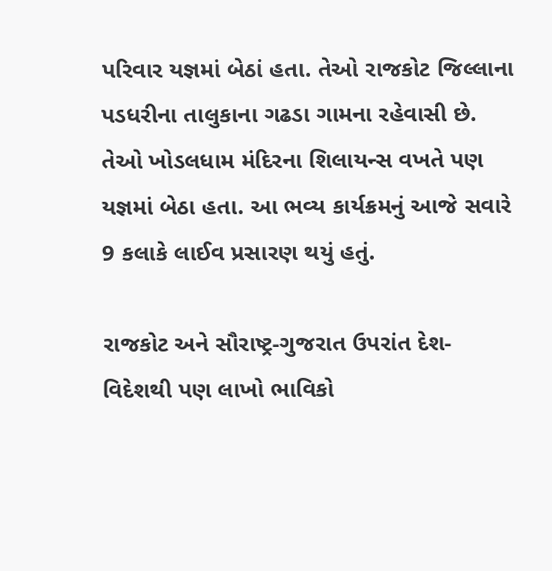પરિવાર યજ્ઞમાં બેઠાં હતા. તેઓ રાજકોટ જિલ્લાના પડધરીના તાલુકાના ગઢડા ગામના રહેવાસી છે. તેઓ ખોડલધામ મંદિરના શિલાયન્સ વખતે પણ યજ્ઞમાં બેઠા હતા. આ ભવ્ય કાર્યક્રમનું આજે સવારે 9 કલાકે લાઈવ પ્રસારણ થયું હતું.

રાજકોટ અને સૌરાષ્ટ્ર-ગુજરાત ઉપરાંત દેશ-વિદેશથી પણ લાખો ભાવિકો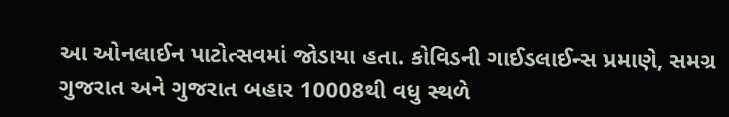આ ઓનલાઈન પાટોત્સવમાં જોડાયા હતા. કોવિડની ગાઈડલાઈન્સ પ્રમાણે, સમગ્ર ગુજરાત અને ગુજરાત બહાર 10008થી વધુ સ્થળે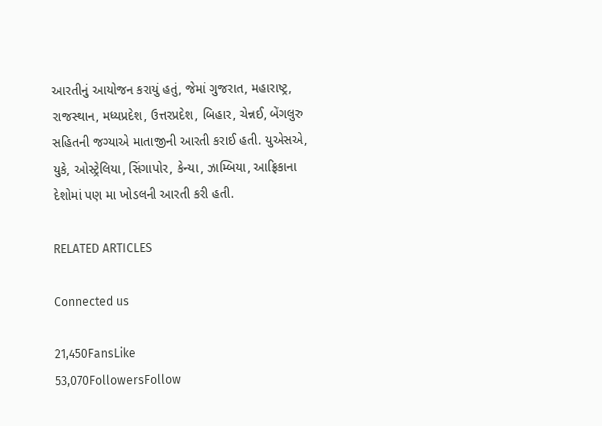આરતીનું આયોજન કરાયું હતું, જેમાં ગુજરાત, મહારાષ્ટ્ર, રાજસ્થાન, મધ્યપ્રદેશ, ઉત્તરપ્રદેશ, બિહાર, ચેન્નઈ, બેંગલુરુ સહિતની જગ્યાએ માતાજીની આરતી કરાઈ હતી. યુએસએ, યુકે, ઓસ્ટ્રેલિયા, સિંગાપોર, કેન્યા, ઝામ્બિયા, આફ્રિકાના દેશોમાં પણ મા ખોડલની આરતી કરી હતી.

RELATED ARTICLES

Connected us

21,450FansLike
53,070FollowersFollow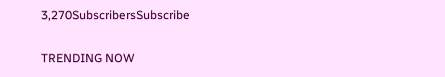3,270SubscribersSubscribe

TRENDING NOW